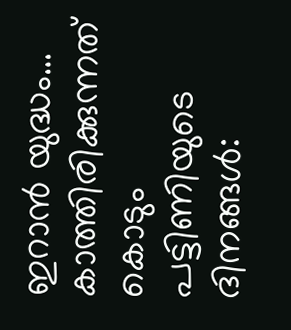ഇറാൻ യുദ്ധം… കാത്തിരിക്കുന്നത് കൊടും പട്ടിണിയുടെ ദിനങ്ങൾ: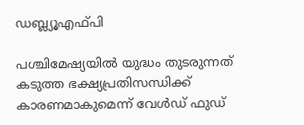ഡബ്ല്യൂഎഫ്പി

പശ്ചിമേഷ്യയിൽ യുദ്ധം തുടരുന്നത് കടുത്ത ഭക്ഷ്യപ്രതിസന്ധിക്ക് കാരണമാകുമെന്ന് വേൾഡ് ഫുഡ്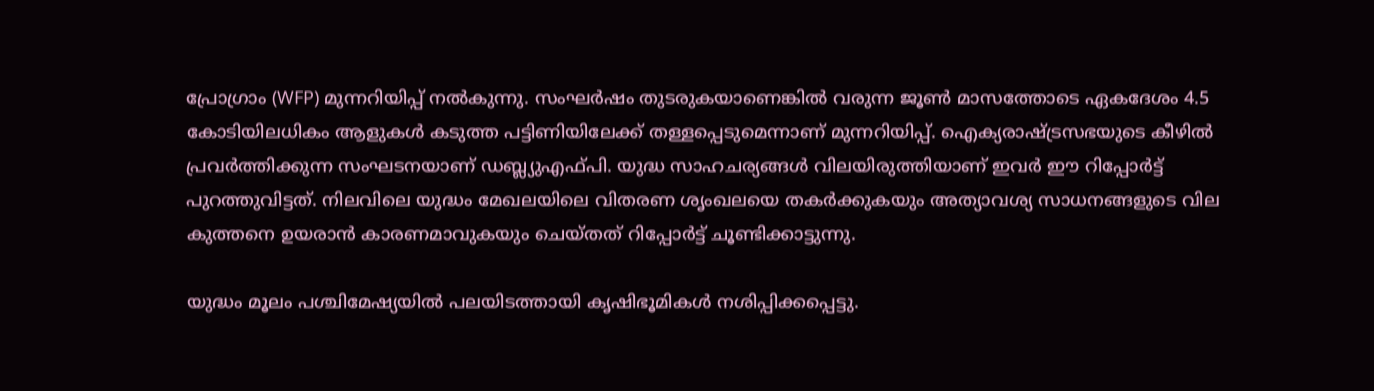പ്രോഗ്രാം (WFP) മുന്നറിയിപ്പ് നൽകുന്നു. സംഘർഷം തുടരുകയാണെങ്കിൽ വരുന്ന ജൂൺ മാസത്തോടെ ഏകദേശം 4.5 കോടിയിലധികം ആളുകൾ കടുത്ത പട്ടിണിയിലേക്ക് തള്ളപ്പെടുമെന്നാണ് മുന്നറിയിപ്പ്. ഐക്യരാഷ്ട്രസഭയുടെ കീഴിൽ പ്രവർത്തിക്കുന്ന സംഘടനയാണ് ഡബ്ല്യുഎഫ്‌പി. യുദ്ധ സാഹചര്യങ്ങൾ വിലയിരുത്തിയാണ് ഇവർ ഈ റിപ്പോർട്ട് പുറത്തുവിട്ടത്. നിലവിലെ യുദ്ധം മേഖലയിലെ വിതരണ ശൃംഖലയെ തകർക്കുകയും അത്യാവശ്യ സാധനങ്ങളുടെ വില കുത്തനെ ഉയരാൻ കാരണമാവുകയും ചെയ്‌തത് റിപ്പോർട്ട് ചൂണ്ടിക്കാട്ടുന്നു.

യുദ്ധം മൂലം പശ്ചിമേഷ്യയിൽ പലയിടത്തായി കൃഷിഭൂമികൾ നശിപ്പിക്കപ്പെട്ടു.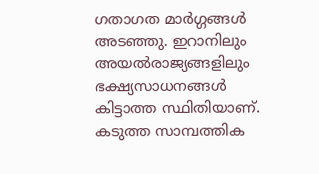ഗതാഗത മാർഗ്ഗങ്ങൾ അടഞ്ഞു. ഇറാനിലും അയൽരാജ്യങ്ങളിലും ഭക്ഷ്യസാധനങ്ങൾ കിട്ടാത്ത സ്ഥിതിയാണ്. കടുത്ത സാമ്പത്തിക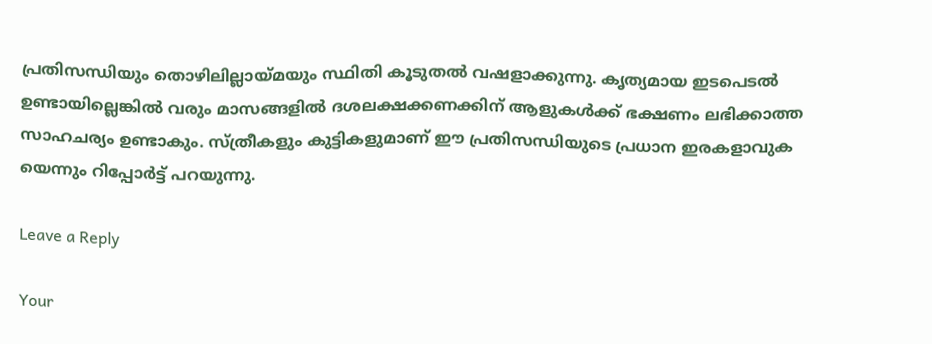പ്രതിസന്ധിയും തൊഴിലില്ലായ്മയും സ്ഥിതി കൂടുതൽ വഷളാക്കുന്നു. കൃത്യമായ ഇടപെടൽ ഉണ്ടായില്ലെങ്കിൽ വരും മാസങ്ങളിൽ ദശലക്ഷക്കണക്കിന് ആളുകൾക്ക് ഭക്ഷണം ലഭിക്കാത്ത സാഹചര്യം ഉണ്ടാകും. സ്ത്രീകളും കുട്ടികളുമാണ് ഈ പ്രതിസന്ധിയുടെ പ്രധാന ഇരകളാവുക യെന്നും റിപ്പോർട്ട് പറയുന്നു.

Leave a Reply

Your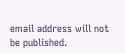email address will not be published.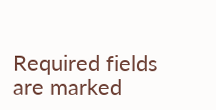Required fields are marked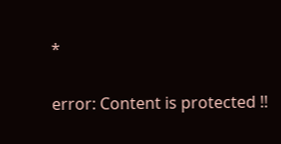*

error: Content is protected !!